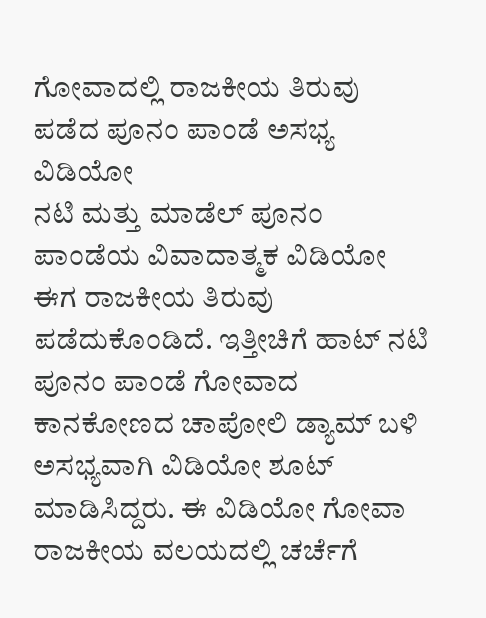ಗೋವಾದಲ್ಲಿ ರಾಜಕೀಯ ತಿರುವು ಪಡೆದ ಪೂನಂ ಪಾಂಡೆ ಅಸಭ್ಯ ವಿಡಿಯೋ
ನಟಿ ಮತ್ತು ಮಾಡೆಲ್ ಪೂನಂ ಪಾಂಡೆಯ ವಿವಾದಾತ್ಮಕ ವಿಡಿಯೋ ಈಗ ರಾಜಕೀಯ ತಿರುವು ಪಡೆದುಕೊಂಡಿದೆ. ಇತ್ತೀಚಿಗೆ ಹಾಟ್ ನಟಿ ಪೂನಂ ಪಾಂಡೆ ಗೋವಾದ ಕಾನಕೋಣದ ಚಾಪೋಲಿ ಡ್ಯಾಮ್ ಬಳಿ ಅಸಭ್ಯವಾಗಿ ವಿಡಿಯೋ ಶೂಟ್ ಮಾಡಿಸಿದ್ದರು. ಈ ವಿಡಿಯೋ ಗೋವಾ ರಾಜಕೀಯ ವಲಯದಲ್ಲಿ ಚರ್ಚೆಗೆ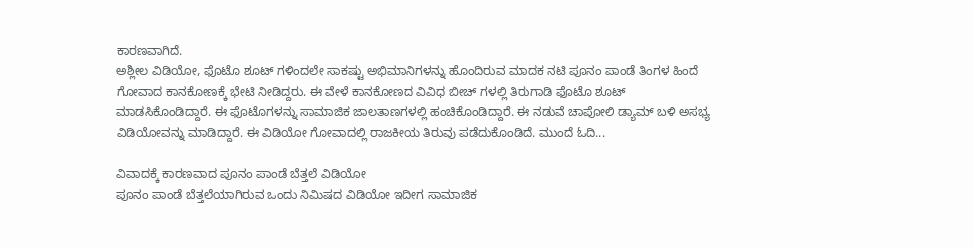ಕಾರಣವಾಗಿದೆ.
ಅಶ್ಲೀಲ ವಿಡಿಯೋ, ಫೊಟೊ ಶೂಟ್ ಗಳಿಂದಲೇ ಸಾಕಷ್ಟು ಅಭಿಮಾನಿಗಳನ್ನು ಹೊಂದಿರುವ ಮಾದಕ ನಟಿ ಪೂನಂ ಪಾಂಡೆ ತಿಂಗಳ ಹಿಂದೆ ಗೋವಾದ ಕಾನಕೋಣಕ್ಕೆ ಭೇಟಿ ನೀಡಿದ್ದರು. ಈ ವೇಳೆ ಕಾನಕೋಣದ ವಿವಿಧ ಬೀಚ್ ಗಳಲ್ಲಿ ತಿರುಗಾಡಿ ಫೊಟೊ ಶೂಟ್ ಮಾಡಸಿಕೊಂಡಿದ್ದಾರೆ. ಈ ಫೊಟೊಗಳನ್ನು ಸಾಮಾಜಿಕ ಜಾಲತಾಣಗಳಲ್ಲಿ ಹಂಚಿಕೊಂಡಿದ್ದಾರೆ. ಈ ನಡುವೆ ಚಾಪೋಲಿ ಡ್ಯಾಮ್ ಬಳಿ ಅಸಭ್ಯ ವಿಡಿಯೋವನ್ನು ಮಾಡಿದ್ದಾರೆ. ಈ ವಿಡಿಯೋ ಗೋವಾದಲ್ಲಿ ರಾಜಕೀಯ ತಿರುವು ಪಡೆದುಕೊಂಡಿದೆ. ಮುಂದೆ ಓದಿ...

ವಿವಾದಕ್ಕೆ ಕಾರಣವಾದ ಪೂನಂ ಪಾಂಡೆ ಬೆತ್ತಲೆ ವಿಡಿಯೋ
ಪೂನಂ ಪಾಂಡೆ ಬೆತ್ತಲೆಯಾಗಿರುವ ಒಂದು ನಿಮಿಷದ ವಿಡಿಯೋ ಇದೀಗ ಸಾಮಾಜಿಕ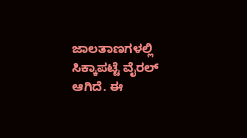ಜಾಲತಾಣಗಳಲ್ಲಿ ಸಿಕ್ಕಾಪಟ್ಟೆ ವೈರಲ್ ಆಗಿದೆ. ಈ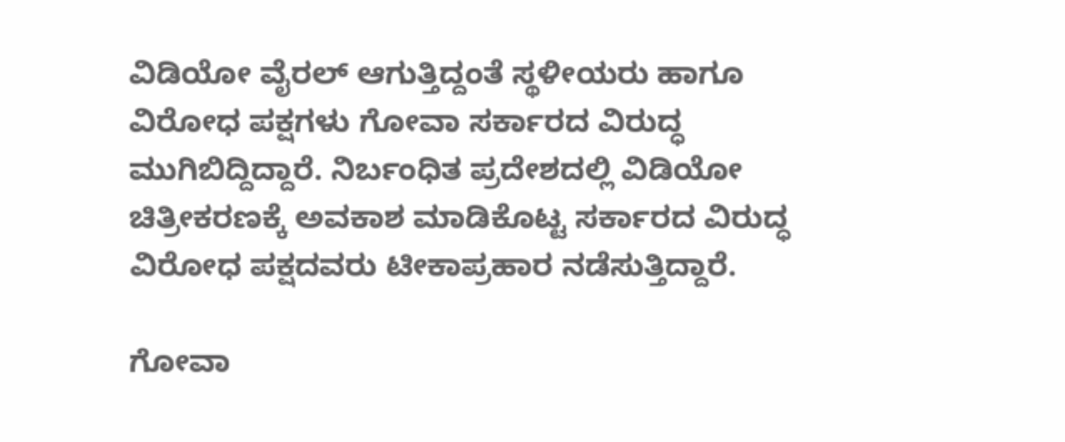ವಿಡಿಯೋ ವೈರಲ್ ಆಗುತ್ತಿದ್ದಂತೆ ಸ್ಥಳೀಯರು ಹಾಗೂ ವಿರೋಧ ಪಕ್ಷಗಳು ಗೋವಾ ಸರ್ಕಾರದ ವಿರುದ್ಧ ಮುಗಿಬಿದ್ದಿದ್ದಾರೆ. ನಿರ್ಬಂಧಿತ ಪ್ರದೇಶದಲ್ಲಿ ವಿಡಿಯೋ ಚಿತ್ರೀಕರಣಕ್ಕೆ ಅವಕಾಶ ಮಾಡಿಕೊಟ್ಟ ಸರ್ಕಾರದ ವಿರುದ್ಧ ವಿರೋಧ ಪಕ್ಷದವರು ಟೀಕಾಪ್ರಹಾರ ನಡೆಸುತ್ತಿದ್ದಾರೆ.

ಗೋವಾ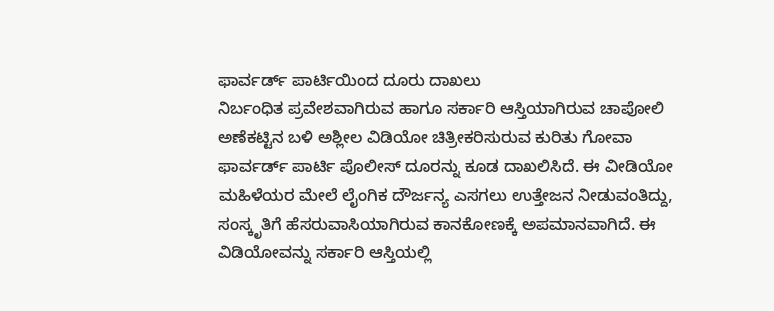ಫಾರ್ವರ್ಡ್ ಪಾರ್ಟಿಯಿಂದ ದೂರು ದಾಖಲು
ನಿರ್ಬಂಧಿತ ಪ್ರವೇಶವಾಗಿರುವ ಹಾಗೂ ಸರ್ಕಾರಿ ಆಸ್ತಿಯಾಗಿರುವ ಚಾಪೋಲಿ ಅಣೆಕಟ್ಟಿನ ಬಳಿ ಅಶ್ಲೀಲ ವಿಡಿಯೋ ಚಿತ್ರೀಕರಿಸುರುವ ಕುರಿತು ಗೋವಾ ಫಾರ್ವರ್ಡ್ ಪಾರ್ಟಿ ಪೊಲೀಸ್ ದೂರನ್ನು ಕೂಡ ದಾಖಲಿಸಿದೆ. ಈ ವೀಡಿಯೋ ಮಹಿಳೆಯರ ಮೇಲೆ ಲೈಂಗಿಕ ದೌರ್ಜನ್ಯ ಎಸಗಲು ಉತ್ತೇಜನ ನೀಡುವಂತಿದ್ದು, ಸಂಸ್ಕೃತಿಗೆ ಹೆಸರುವಾಸಿಯಾಗಿರುವ ಕಾನಕೋಣಕ್ಕೆ ಅಪಮಾನವಾಗಿದೆ. ಈ ವಿಡಿಯೋವನ್ನು ಸರ್ಕಾರಿ ಆಸ್ತಿಯಲ್ಲಿ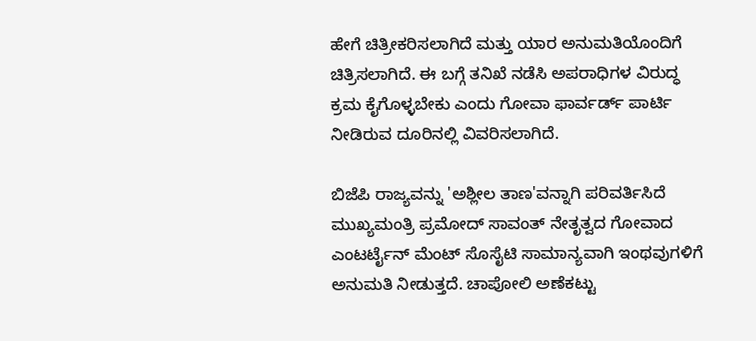ಹೇಗೆ ಚಿತ್ರೀಕರಿಸಲಾಗಿದೆ ಮತ್ತು ಯಾರ ಅನುಮತಿಯೊಂದಿಗೆ ಚಿತ್ರಿಸಲಾಗಿದೆ. ಈ ಬಗ್ಗೆ ತನಿಖೆ ನಡೆಸಿ ಅಪರಾಧಿಗಳ ವಿರುದ್ಧ ಕ್ರಮ ಕೈಗೊಳ್ಳಬೇಕು ಎಂದು ಗೋವಾ ಫಾರ್ವರ್ಡ್ ಪಾರ್ಟಿ ನೀಡಿರುವ ದೂರಿನಲ್ಲಿ ವಿವರಿಸಲಾಗಿದೆ.

ಬಿಜೆಪಿ ರಾಜ್ಯವನ್ನು 'ಅಶ್ಲೀಲ ತಾಣ'ವನ್ನಾಗಿ ಪರಿವರ್ತಿಸಿದೆ
ಮುಖ್ಯಮಂತ್ರಿ ಪ್ರಮೋದ್ ಸಾವಂತ್ ನೇತೃತ್ವದ ಗೋವಾದ ಎಂಟರ್ಟೈನ್ ಮೆಂಟ್ ಸೊಸೈಟಿ ಸಾಮಾನ್ಯವಾಗಿ ಇಂಥವುಗಳಿಗೆ ಅನುಮತಿ ನೀಡುತ್ತದೆ. ಚಾಪೋಲಿ ಅಣೆಕಟ್ಟು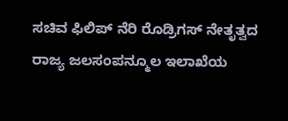ಸಚಿವ ಫಿಲಿಪ್ ನೆರಿ ರೊಡ್ರಿಗಸ್ ನೇತೃತ್ವದ ರಾಜ್ಯ ಜಲಸಂಪನ್ಮೂಲ ಇಲಾಖೆಯ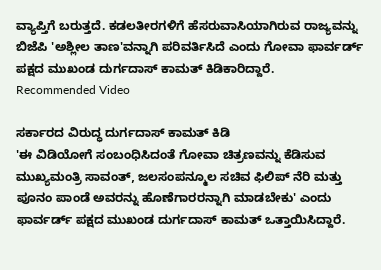ವ್ಯಾಪ್ತಿಗೆ ಬರುತ್ತದೆ. ಕಡಲತೀರಗಳಿಗೆ ಹೆಸರುವಾಸಿಯಾಗಿರುವ ರಾಜ್ಯವನ್ನು ಬಿಜೆಪಿ 'ಅಶ್ಲೀಲ ತಾಣ'ವನ್ನಾಗಿ ಪರಿವರ್ತಿಸಿದೆ ಎಂದು ಗೋವಾ ಫಾರ್ವರ್ಡ್ ಪಕ್ಷದ ಮುಖಂಡ ದುರ್ಗದಾಸ್ ಕಾಮತ್ ಕಿಡಿಕಾರಿದ್ದಾರೆ.
Recommended Video

ಸರ್ಕಾರದ ವಿರುದ್ಧ ದುರ್ಗದಾಸ್ ಕಾಮತ್ ಕಿಡಿ
'ಈ ವಿಡಿಯೋಗೆ ಸಂಬಂಧಿಸಿದಂತೆ ಗೋವಾ ಚಿತ್ರಣವನ್ನು ಕೆಡಿಸುವ ಮುಖ್ಯಮಂತ್ರಿ ಸಾವಂತ್, ಜಲಸಂಪನ್ಮೂಲ ಸಚಿವ ಫಿಲಿಪ್ ನೆರಿ ಮತ್ತು ಪೂನಂ ಪಾಂಡೆ ಅವರನ್ನು ಹೊಣೆಗಾರರನ್ನಾಗಿ ಮಾಡಬೇಕು' ಎಂದು ಫಾರ್ವರ್ಡ್ ಪಕ್ಷದ ಮುಖಂಡ ದುರ್ಗದಾಸ್ ಕಾಮತ್ ಒತ್ತಾಯಿಸಿದ್ದಾರೆ.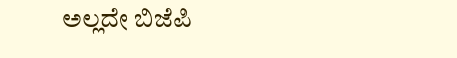ಅಲ್ಲದೇ ಬಿಜೆಪಿ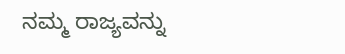ನಮ್ಮ ರಾಜ್ಯವನ್ನು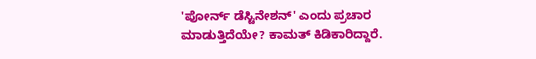'ಪೋರ್ನ್ ಡೆಸ್ಟಿನೇಶನ್' ಎಂದು ಪ್ರಚಾರ ಮಾಡುತ್ತಿದೆಯೇ? ಕಾಮತ್ ಕಿಡಿಕಾರಿದ್ದಾರೆ.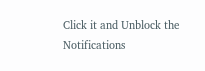Click it and Unblock the Notifications